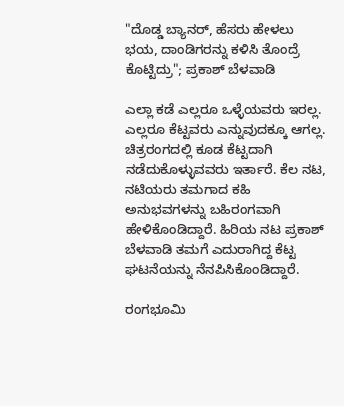"ದೊಡ್ಡ ಬ್ಯಾನರ್, ಹೆಸರು ಹೇಳಲು ಭಯ, ದಾಂಡಿಗರನ್ನು ಕಳಿಸಿ ತೊಂದ್ರೆ ಕೊಟ್ಟಿದ್ರು"; ಪ್ರಕಾಶ್ ಬೆಳವಾಡಿ

ಎಲ್ಲಾ ಕಡೆ ಎಲ್ಲರೂ ಒಳ್ಳೆಯವರು ಇರಲ್ಲ. ಎಲ್ಲರೂ ಕೆಟ್ಟವರು ಎನ್ನುವುದಕ್ಕೂ ಆಗಲ್ಲ. ಚಿತ್ರರಂಗದಲ್ಲಿ ಕೂಡ ಕೆಟ್ಟದಾಗಿ ನಡೆದುಕೊಳ್ಳುವವರು ಇರ್ತಾರೆ. ಕೆಲ ನಟ, ನಟಿಯರು ತಮಗಾದ ಕಹಿ ಅನುಭವಗಳನ್ನು ಬಹಿರಂಗವಾಗಿ ಹೇಳಿಕೊಂಡಿದ್ದಾರೆ. ಹಿರಿಯ ನಟ ಪ್ರಕಾಶ್ ಬೆಳವಾಡಿ ತಮಗೆ ಎದುರಾಗಿದ್ದ ಕೆಟ್ಟ ಘಟನೆಯನ್ನು ನೆನಪಿಸಿಕೊಂಡಿದ್ದಾರೆ.

ರಂಗಭೂಮಿ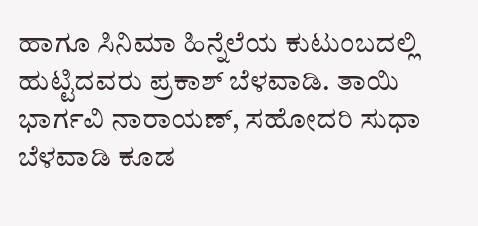ಹಾಗೂ ಸಿನಿಮಾ ಹಿನ್ನೆಲೆಯ ಕುಟುಂಬದಲ್ಲಿ ಹುಟ್ಟಿದವರು ಪ್ರಕಾಶ್ ಬೆಳವಾಡಿ. ತಾಯಿ ಭಾರ್ಗವಿ ನಾರಾಯಣ್, ಸಹೋದರಿ ಸುಧಾ ಬೆಳವಾಡಿ ಕೂಡ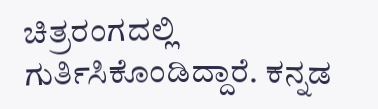ಚಿತ್ರರಂಗದಲ್ಲಿ ಗುರ್ತಿಸಿಕೊಂಡಿದ್ದಾರೆ. ಕನ್ನಡ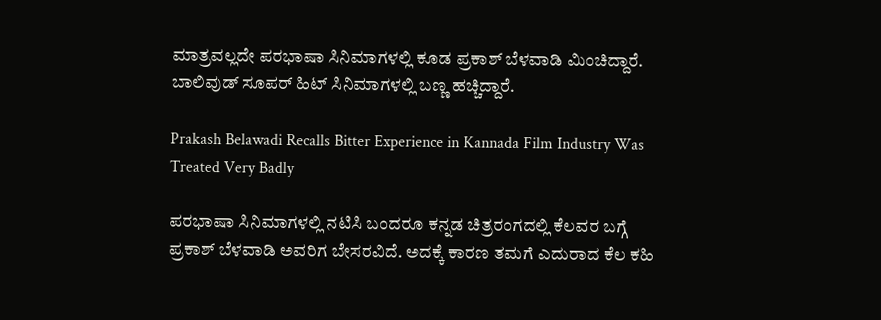ಮಾತ್ರವಲ್ಲದೇ ಪರಭಾಷಾ ಸಿನಿಮಾಗಳಲ್ಲಿ ಕೂಡ ಪ್ರಕಾಶ್ ಬೆಳವಾಡಿ ಮಿಂಚಿದ್ದಾರೆ. ಬಾಲಿವುಡ್ ಸೂಪರ್ ಹಿಟ್ ಸಿನಿಮಾಗಳಲ್ಲಿ ಬಣ್ಣ ಹಚ್ಚಿದ್ದಾರೆ.

Prakash Belawadi Recalls Bitter Experience in Kannada Film Industry Was Treated Very Badly

ಪರಭಾಷಾ ಸಿನಿಮಾಗಳಲ್ಲಿ ನಟಿಸಿ ಬಂದರೂ ಕನ್ನಡ ಚಿತ್ರರಂಗದಲ್ಲಿ ಕೆಲವರ ಬಗ್ಗೆ ಪ್ರಕಾಶ್ ಬೆಳವಾಡಿ ಅವರಿಗ ಬೇಸರವಿದೆ. ಅದಕ್ಕೆ ಕಾರಣ ತಮಗೆ ಎದುರಾದ ಕೆಲ ಕಹಿ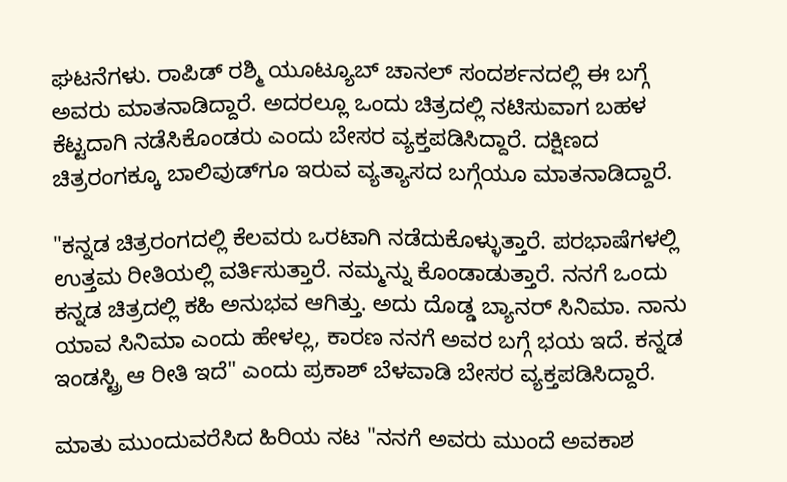ಘಟನೆಗಳು. ರಾಪಿಡ್ ರಶ್ಮಿ ಯೂಟ್ಯೂಬ್ ಚಾನಲ್ ಸಂದರ್ಶನದಲ್ಲಿ ಈ ಬಗ್ಗೆ ಅವರು ಮಾತನಾಡಿದ್ದಾರೆ. ಅದರಲ್ಲೂ ಒಂದು ಚಿತ್ರದಲ್ಲಿ ನಟಿಸುವಾಗ ಬಹಳ ಕೆಟ್ಟದಾಗಿ ನಡೆಸಿಕೊಂಡರು ಎಂದು ಬೇಸರ ವ್ಯಕ್ತಪಡಿಸಿದ್ದಾರೆ. ದಕ್ಷಿಣದ ಚಿತ್ರರಂಗಕ್ಕೂ ಬಾಲಿವುಡ್‌ಗೂ ಇರುವ ವ್ಯತ್ಯಾಸದ ಬಗ್ಗೆಯೂ ಮಾತನಾಡಿದ್ದಾರೆ.

"ಕನ್ನಡ ಚಿತ್ರರಂಗದಲ್ಲಿ ಕೆಲವರು ಒರಟಾಗಿ ನಡೆದುಕೊಳ್ಳುತ್ತಾರೆ. ಪರಭಾಷೆಗಳಲ್ಲಿ ಉತ್ತಮ ರೀತಿಯಲ್ಲಿ ವರ್ತಿಸುತ್ತಾರೆ. ನಮ್ಮನ್ನು ಕೊಂಡಾಡುತ್ತಾರೆ. ನನಗೆ ಒಂದು ಕನ್ನಡ ಚಿತ್ರದಲ್ಲಿ ಕಹಿ ಅನುಭವ ಆಗಿತ್ತು. ಅದು ದೊಡ್ಡ ಬ್ಯಾನರ್ ಸಿನಿಮಾ. ನಾನು ಯಾವ ಸಿನಿಮಾ ಎಂದು ಹೇಳಲ್ಲ, ಕಾರಣ ನನಗೆ ಅವರ ಬಗ್ಗೆ ಭಯ ಇದೆ. ಕನ್ನಡ ಇಂಡಸ್ಟ್ರಿ ಆ ರೀತಿ ಇದೆ" ಎಂದು ಪ್ರಕಾಶ್ ಬೆಳವಾಡಿ ಬೇಸರ ವ್ಯಕ್ತಪಡಿಸಿದ್ದಾರೆ.

ಮಾತು ಮುಂದುವರೆಸಿದ ಹಿರಿಯ ನಟ "ನನಗೆ ಅವರು ಮುಂದೆ ಅವಕಾಶ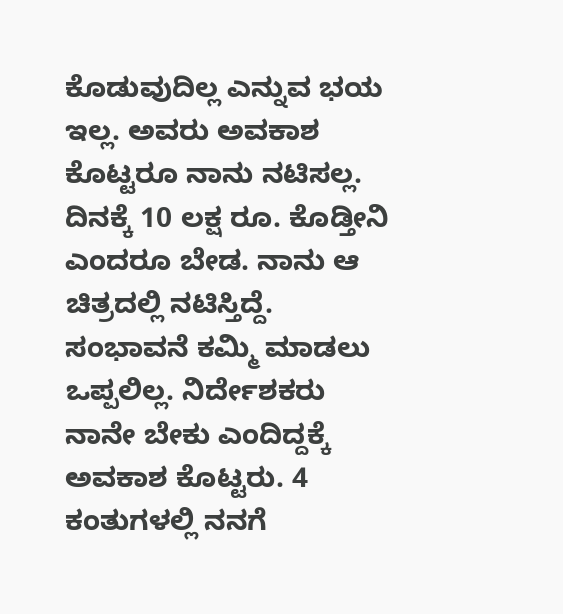ಕೊಡುವುದಿಲ್ಲ ಎನ್ನುವ ಭಯ ಇಲ್ಲ. ಅವರು ಅವಕಾಶ ಕೊಟ್ಟರೂ ನಾನು ನಟಿಸಲ್ಲ. ದಿನಕ್ಕೆ 10 ಲಕ್ಷ ರೂ. ಕೊಡ್ತೀನಿ ಎಂದರೂ ಬೇಡ. ನಾನು ಆ ಚಿತ್ರದಲ್ಲಿ ನಟಿಸ್ತಿದ್ದೆ. ಸಂಭಾವನೆ ಕಮ್ಮಿ ಮಾಡಲು ಒಪ್ಪಲಿಲ್ಲ. ನಿರ್ದೇಶಕರು ನಾನೇ ಬೇಕು ಎಂದಿದ್ದಕ್ಕೆ ಅವಕಾಶ ಕೊಟ್ಟರು. 4 ಕಂತುಗಳಲ್ಲಿ ನನಗೆ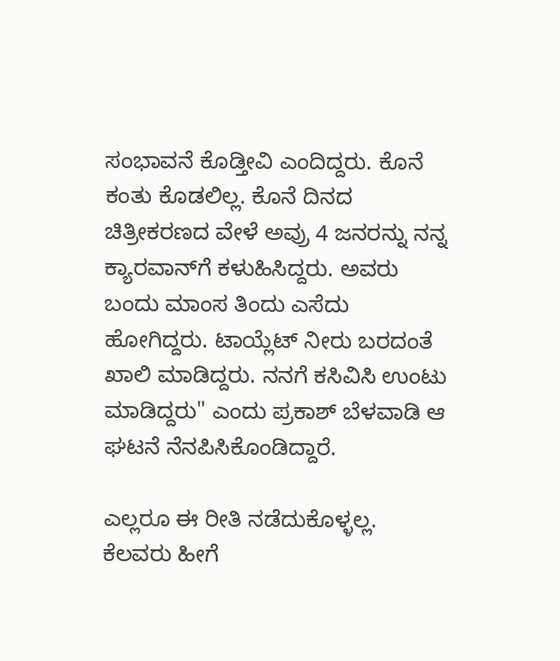ಸಂಭಾವನೆ ಕೊಡ್ತೀವಿ ಎಂದಿದ್ದರು. ಕೊನೆ ಕಂತು ಕೊಡಲಿಲ್ಲ. ಕೊನೆ ದಿನದ ಚಿತ್ರೀಕರಣದ ವೇಳೆ ಅವ್ರು 4 ಜನರನ್ನು ನನ್ನ ಕ್ಯಾರವಾನ್‌ಗೆ ಕಳುಹಿಸಿದ್ದರು. ಅವರು ಬಂದು ಮಾಂಸ ತಿಂದು ಎಸೆದು ಹೋಗಿದ್ದರು. ಟಾಯ್ಲೆಟ್ ನೀರು ಬರದಂತೆ ಖಾಲಿ ಮಾಡಿದ್ದರು. ನನಗೆ ಕಸಿವಿಸಿ ಉಂಟು ಮಾಡಿದ್ದರು" ಎಂದು ಪ್ರಕಾಶ್ ಬೆಳವಾಡಿ ಆ ಘಟನೆ ನೆನಪಿಸಿಕೊಂಡಿದ್ದಾರೆ.

ಎಲ್ಲರೂ ಈ ರೀತಿ ನಡೆದುಕೊಳ್ಳಲ್ಲ. ಕೆಲವರು ಹೀಗೆ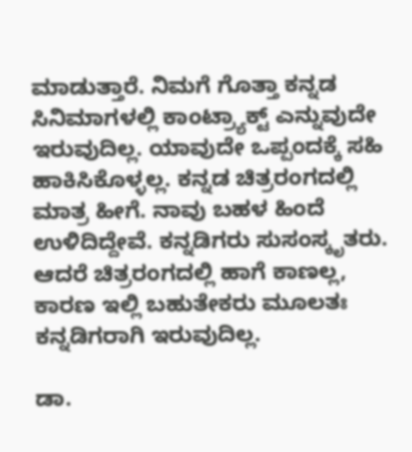ಮಾಡುತ್ತಾರೆ. ನಿಮಗೆ ಗೊತ್ತಾ ಕನ್ನಡ ಸಿನಿಮಾಗಳಲ್ಲಿ ಕಾಂಟ್ರ್ಯಾಕ್ಟ್ ಎನ್ನುವುದೇ ಇರುವುದಿಲ್ಲ. ಯಾವುದೇ ಒಪ್ಪಂದಕ್ಕೆ ಸಹಿ ಹಾಕಿಸಿಕೊಳ್ಳಲ್ಲ. ಕನ್ನಡ ಚಿತ್ರರಂಗದಲ್ಲಿ ಮಾತ್ರ ಹೀಗೆ. ನಾವು ಬಹಳ ಹಿಂದೆ ಉಳಿದಿದ್ದೇವೆ. ಕನ್ನಡಿಗರು ಸುಸಂಸ್ಕೃತರು. ಆದರೆ ಚಿತ್ರರಂಗದಲ್ಲಿ ಹಾಗೆ ಕಾಣಲ್ಲ, ಕಾರಣ ಇಲ್ಲಿ ಬಹುತೇಕರು ಮೂಲತಃ ಕನ್ನಡಿಗರಾಗಿ ಇರುವುದಿಲ್ಲ.

ಡಾ.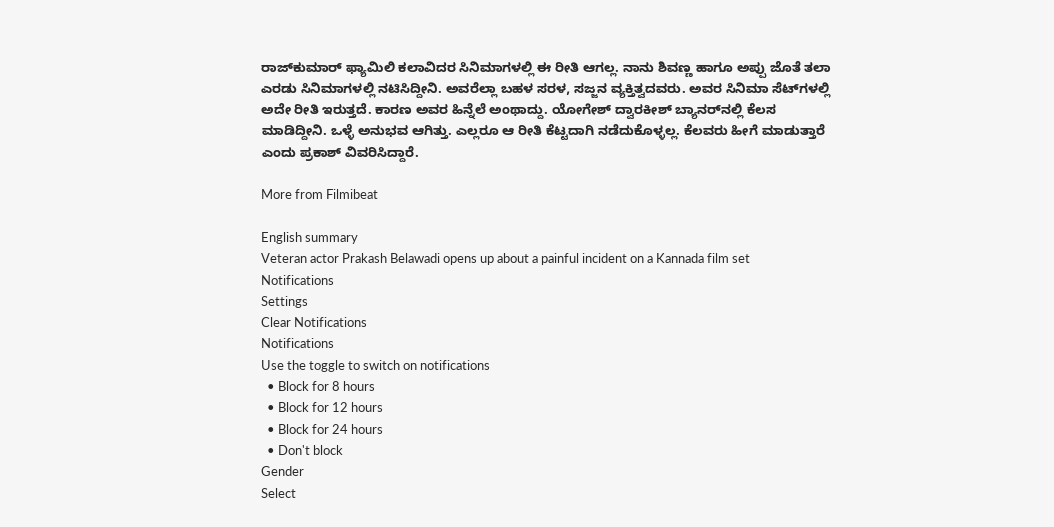ರಾಜ್‌ಕುಮಾರ್ ಫ್ಯಾಮಿಲಿ ಕಲಾವಿದರ ಸಿನಿಮಾಗಳಲ್ಲಿ ಈ ರೀತಿ ಆಗಲ್ಲ. ನಾನು ಶಿವಣ್ಣ ಹಾಗೂ ಅಪ್ಪು ಜೊತೆ ತಲಾ ಎರಡು ಸಿನಿಮಾಗಳಲ್ಲಿ ನಟಿಸಿದ್ದೀನಿ. ಅವರೆಲ್ಲಾ ಬಹಳ ಸರಳ, ಸಜ್ಜನ ವ್ಯಕ್ತಿತ್ವದವರು. ಅವರ ಸಿನಿಮಾ ಸೆಟ್‌ಗಳಲ್ಲಿ ಅದೇ ರೀತಿ ಇರುತ್ತದೆ. ಕಾರಣ ಅವರ ಹಿನ್ನೆಲೆ ಅಂಥಾದ್ದು. ಯೋಗೇಶ್ ದ್ವಾರಕೀಶ್ ಬ್ಯಾನರ್‌ನಲ್ಲಿ ಕೆಲಸ ಮಾಡಿದ್ದೀನಿ. ಒಳ್ಳೆ ಅನುಭವ ಆಗಿತ್ತು. ಎಲ್ಲರೂ ಆ ರೀತಿ ಕೆಟ್ಟದಾಗಿ ನಡೆದುಕೊಳ್ಳಲ್ಲ. ಕೆಲವರು ಹೀಗೆ ಮಾಡುತ್ತಾರೆ ಎಂದು ಪ್ರಕಾಶ್ ವಿವರಿಸಿದ್ದಾರೆ.

More from Filmibeat

English summary
Veteran actor Prakash Belawadi opens up about a painful incident on a Kannada film set
Notifications
Settings
Clear Notifications
Notifications
Use the toggle to switch on notifications
  • Block for 8 hours
  • Block for 12 hours
  • Block for 24 hours
  • Don't block
Gender
Select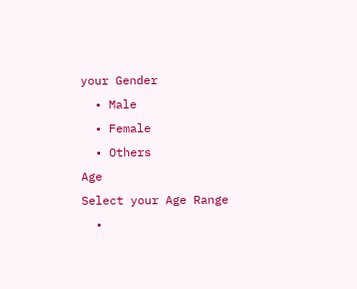your Gender
  • Male
  • Female
  • Others
Age
Select your Age Range
  •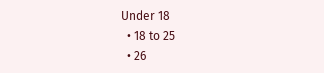Under 18
  • 18 to 25
  • 26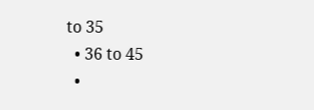to 35
  • 36 to 45
  •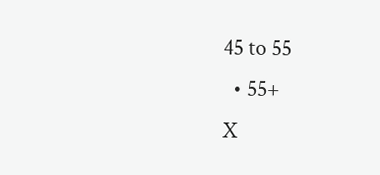45 to 55
  • 55+
X